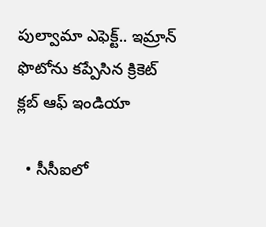పుల్వామా ఎఫెక్ట్.. ఇమ్రాన్ ఫొటోను కప్పేసిన క్రికెట్ క్లబ్ ఆఫ్ ఇండియా

  • సీసీఐలో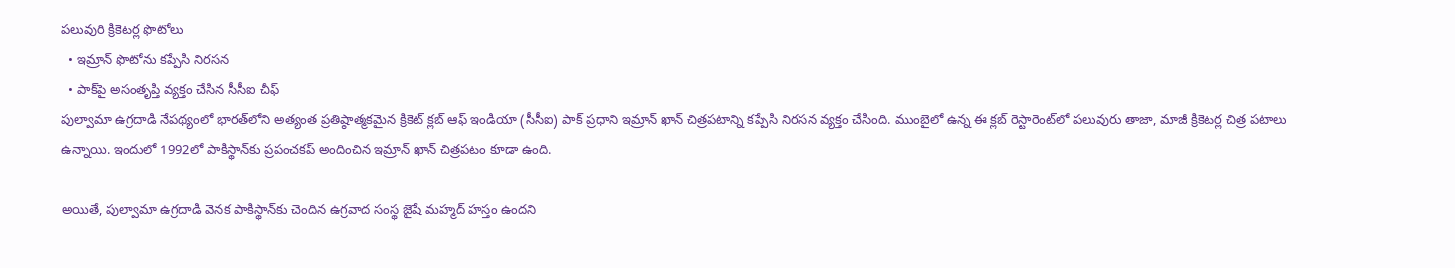పలువురి క్రికెటర్ల ఫొటోలు
  • ఇమ్రాన్ ఫొటోను కప్పేసి నిరసన
  • పాక్‌పై అసంతృప్తి వ్యక్తం చేసిన సీసీఐ చీఫ్
పుల్వామా ఉగ్రదాడి నేపథ్యంలో భారత్‌లోని అత్యంత ప్రతిష్ఠాత్మకమైన క్రికెట్ క్లబ్ ఆఫ్ ఇండియా (సీసీఐ) పాక్ ప్రధాని ఇమ్రాన్ ఖాన్ చిత్రపటాన్ని కప్పేసి నిరసన వ్యక్తం చేసింది. ముంబైలో ఉన్న ఈ క్లబ్‌ రెస్టారెంట్‌లో పలువురు తాజా, మాజీ క్రికెటర్ల చిత్ర పటాలు ఉన్నాయి. ఇందులో 1992లో పాకిస్థాన్‌కు ప్రపంచకప్ అందించిన ఇమ్రాన్ ఖాన్ చిత్రపటం కూడా ఉంది.

అయితే, పుల్వామా ఉగ్రదాడి వెనక పాకిస్థాన్‌కు చెందిన ఉగ్రవాద సంస్థ జైషే మహ్మద్ హస్తం ఉందని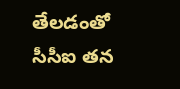తేలడంతో సీసీఐ తన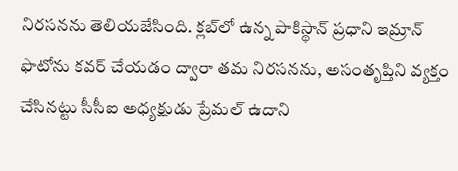నిరసనను తెలియజేసింది. క్లబ్‌లో ఉన్న పాకిస్థాన్ ప్రధాని ఇమ్రాన్ ఫొటోను కవర్ చేయడం ద్వారా తమ నిరసనను, అసంతృప్తిని వ్యక్తం చేసినట్టు సీసీఐ అధ్యక్షుడు ప్రేమల్ ఉదాని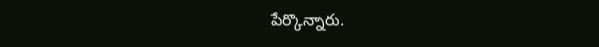పేర్కొన్నారు.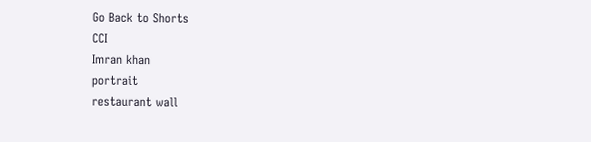Go Back to Shorts
CCI
Imran khan
portrait
restaurant wall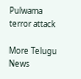Pulwama terror attack

More Telugu News